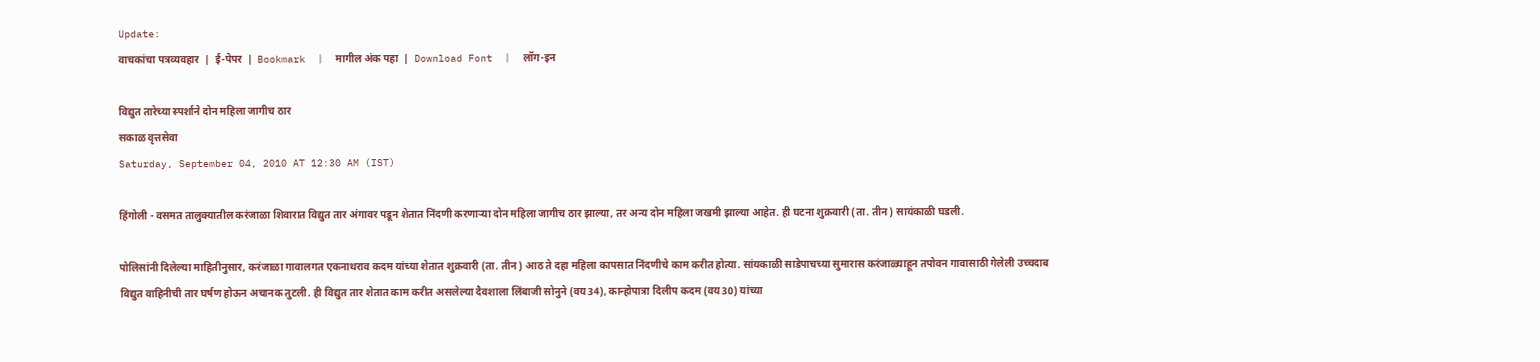Update:
वाचकांचा पत्रव्यवहार  |  ई-पेपर  |  Bookmark  |  मागील अंक पहा  |  Download Font  |  लॉग-इन

विद्युत तारेच्या स्पर्शाने दोन महिला जागीच ठार
सकाळ वृत्तसेवा
Saturday, September 04, 2010 AT 12:30 AM (IST)

हिंगोली - वसमत तालुक्‍यातील करंजाळा शिवारात विद्युत तार अंगावर पडून शेतात निंदणी करणाऱ्या दोन महिला जागीच ठार झाल्या, तर अन्य दोन महिला जखमी झाल्या आहेत. ही घटना शुक्रवारी (ता. तीन) सायंकाळी घडली.

पोलिसांनी दिलेल्या माहितीनुसार, करंजाळा गावालगत एकनाथराव कदम यांच्या शेतात शुक्रवारी (ता. तीन) आठ ते दहा महिला कापसात निंदणीचे काम करीत होत्या. सांयकाळी साडेपाचच्या सुमारास करंजाळ्याहून तपोवन गावासाठी गेलेली उच्चदाब विद्युत वाहिनीची तार घर्षण होऊन अचानक तुटली. ही विद्युत तार शेतात काम करीत असलेल्या दैवशाला लिंबाजी सोनुने (वय 34), कान्होपात्रा दिलीप कदम (वय 30) यांच्या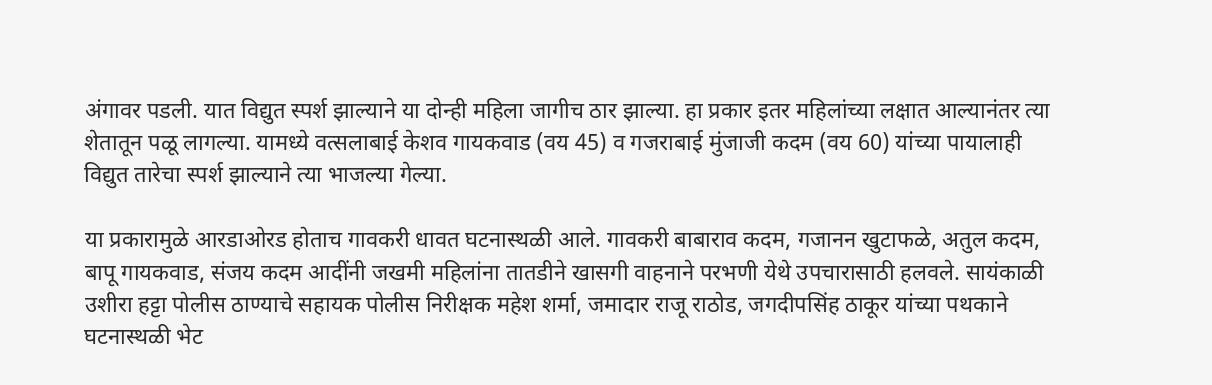अंगावर पडली. यात विद्युत स्पर्श झाल्याने या दोन्ही महिला जागीच ठार झाल्या. हा प्रकार इतर महिलांच्या लक्षात आल्यानंतर त्या शेतातून पळू लागल्या. यामध्ये वत्सलाबाई केशव गायकवाड (वय 45) व गजराबाई मुंजाजी कदम (वय 60) यांच्या पायालाही विद्युत तारेचा स्पर्श झाल्याने त्या भाजल्या गेल्या.

या प्रकारामुळे आरडाओरड होताच गावकरी धावत घटनास्थळी आले. गावकरी बाबाराव कदम, गजानन खुटाफळे, अतुल कदम, बापू गायकवाड, संजय कदम आदींनी जखमी महिलांना तातडीने खासगी वाहनाने परभणी येथे उपचारासाठी हलवले. सायंकाळी उशीरा हट्टा पोलीस ठाण्याचे सहायक पोलीस निरीक्षक महेश शर्मा, जमादार राजू राठोड, जगदीपसिंह ठाकूर यांच्या पथकाने घटनास्थळी भेट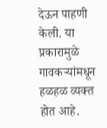देऊन पाहणी केली. या प्रकारामुळे गावकऱ्यांमधून हळहळ व्यक्त होत आहे.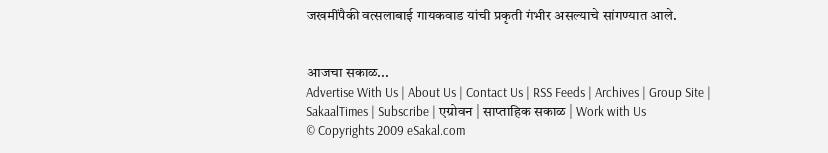जखमींपैकी वत्सलाबाई गायकवाड यांची प्रकृती गंभीर असल्याचे सांगण्यात आले.


आजचा सकाळ...
Advertise With Us | About Us | Contact Us | RSS Feeds | Archives | Group Site | SakaalTimes | Subscribe | एग्रोवन | साप्ताहिक सकाळ | Work with Us
© Copyrights 2009 eSakal.com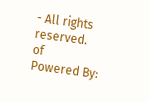- All rights reserved.
of
Powered By: